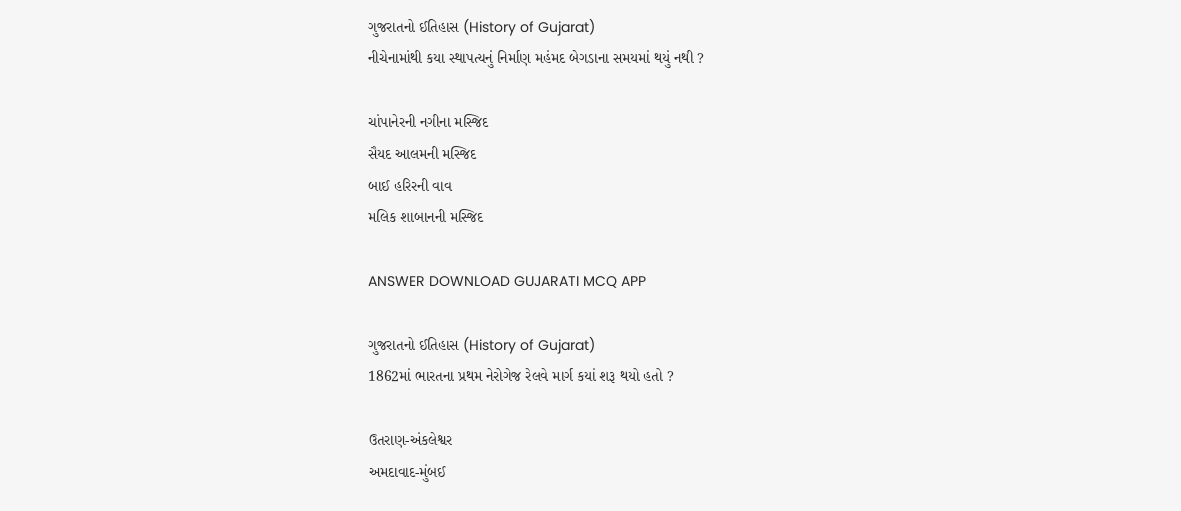ગુજરાતનો ઈતિહાસ (History of Gujarat)
નીચેનામાંથી કયા સ્થાપત્યનું નિર્માણ મહંમદ બેગડાના સમયમાં થયું નથી ?

ચાંપાનેરની નગીના મસ્જિદ
સૈયદ આલમની મસ્જિદ
બાઈ હરિરની વાવ
મલિક શાબાનની મસ્જિદ

ANSWER DOWNLOAD GUJARATI MCQ APP

ગુજરાતનો ઈતિહાસ (History of Gujarat)
1862માં ભારતના પ્રથમ નેરોગેજ રેલવે માર્ગ કયાં શરૂ થયો હતો ?

ઉતરાણ-અંકલેશ્વર
અમદાવાદ-મુંબઈ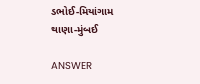ડભોઈ-મિયાંગામ
થાણા-મુંબઈ

ANSWER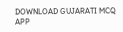DOWNLOAD GUJARATI MCQ APP